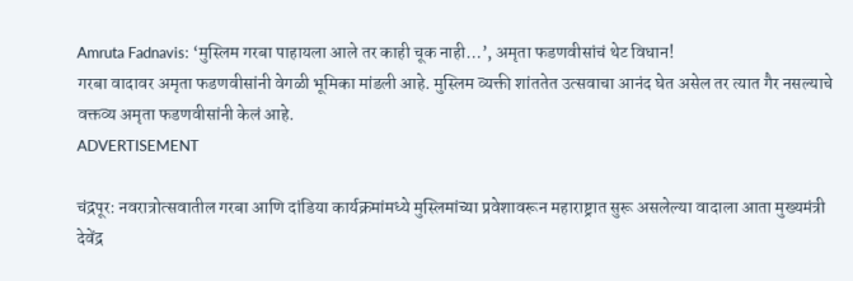Amruta Fadnavis: ‘मुस्लिम गरबा पाहायला आले तर काही चूक नाही…’, अमृता फडणवीसांचं थेट विधान!
गरबा वादावर अमृता फडणवीसांनी वेगळी भूमिका मांडली आहे. मुस्लिम व्यक्ती शांततेत उत्सवाचा आनंद घेत असेल तर त्यात गैर नसल्याचे वक्तव्य अमृता फडणवीसांनी केलं आहे.
ADVERTISEMENT

चंद्रपूर: नवरात्रोत्सवातील गरबा आणि दांडिया कार्यक्रमांमध्ये मुस्लिमांच्या प्रवेशावरून महाराष्ट्रात सुरू असलेल्या वादाला आता मुख्यमंत्री देवेंद्र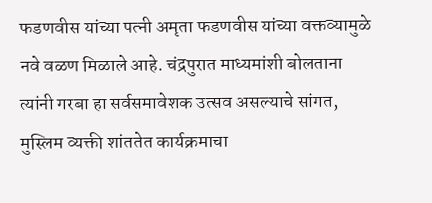फडणवीस यांच्या पत्नी अमृता फडणवीस यांच्या वक्तव्यामुळे नवे वळण मिळाले आहे. चंद्रपुरात माध्यमांशी बोलताना त्यांनी गरबा हा सर्वसमावेशक उत्सव असल्याचे सांगत, मुस्लिम व्यक्ती शांततेत कार्यक्रमाचा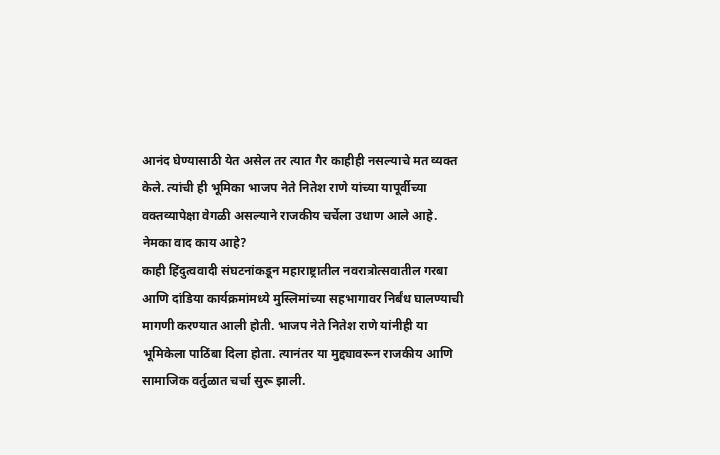आनंद घेण्यासाठी येत असेल तर त्यात गैर काहीही नसल्याचे मत व्यक्त केले. त्यांची ही भूमिका भाजप नेते नितेश राणे यांच्या यापूर्वीच्या वक्तव्यापेक्षा वेगळी असल्याने राजकीय चर्चेला उधाण आले आहे.
नेमका वाद काय आहे?
काही हिंदुत्ववादी संघटनांकडून महाराष्ट्रातील नवरात्रोत्सवातील गरबा आणि दांडिया कार्यक्रमांमध्ये मुस्लिमांच्या सहभागावर निर्बंध घालण्याची मागणी करण्यात आली होती. भाजप नेते नितेश राणे यांनीही या भूमिकेला पाठिंबा दिला होता. त्यानंतर या मुद्द्यावरून राजकीय आणि सामाजिक वर्तुळात चर्चा सुरू झाली.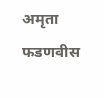अमृता फडणवीस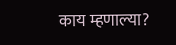काय म्हणाल्या?